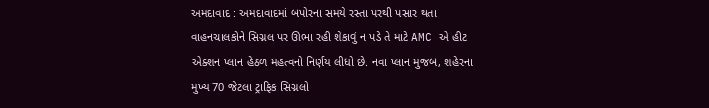અમદાવાદ : અમદાવાદમાં બપોરના સમયે રસ્તા પરથી પસાર થતા વાહનચાલકોને સિગ્નલ પર ઊભા રહી શેકાવું ન પડે તે માટે AMC એ હીટ એક્શન પ્લાન હેઠળ મહત્વનો નિર્ણય લીધો છે. નવા પ્લાન મુજબ, શહેરના મુખ્ય 70 જેટલા ટ્રાફિક સિગ્નલો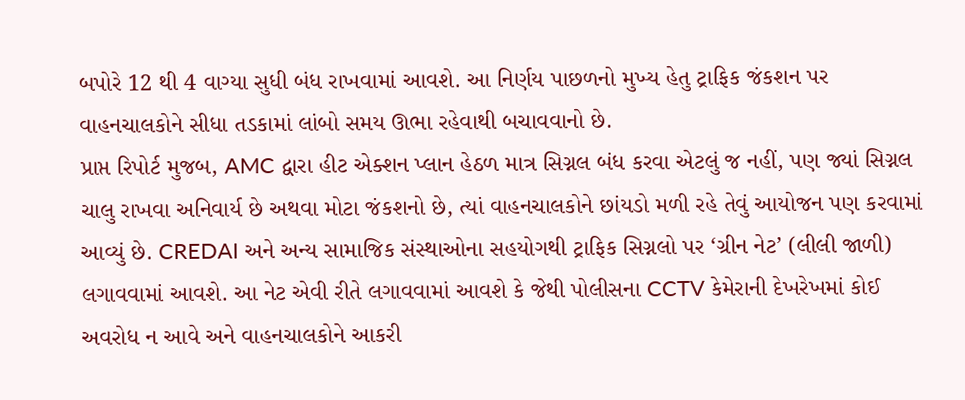બપોરે 12 થી 4 વાગ્યા સુધી બંધ રાખવામાં આવશે. આ નિર્ણય પાછળનો મુખ્ય હેતુ ટ્રાફિક જંકશન પર વાહનચાલકોને સીધા તડકામાં લાંબો સમય ઊભા રહેવાથી બચાવવાનો છે.
પ્રાપ્ત રિપોર્ટ મુજબ, AMC દ્વારા હીટ એક્શન પ્લાન હેઠળ માત્ર સિગ્નલ બંધ કરવા એટલું જ નહીં, પણ જ્યાં સિગ્નલ ચાલુ રાખવા અનિવાર્ય છે અથવા મોટા જંકશનો છે, ત્યાં વાહનચાલકોને છાંયડો મળી રહે તેવું આયોજન પણ કરવામાં આવ્યું છે. CREDAI અને અન્ય સામાજિક સંસ્થાઓના સહયોગથી ટ્રાફિક સિગ્નલો પર ‘ગ્રીન નેટ’ (લીલી જાળી) લગાવવામાં આવશે. આ નેટ એવી રીતે લગાવવામાં આવશે કે જેથી પોલીસના CCTV કેમેરાની દેખરેખમાં કોઈ અવરોધ ન આવે અને વાહનચાલકોને આકરી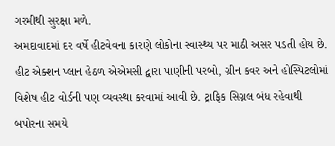ગરમીથી સુરક્ષા મળે.
અમદાવાદમાં દર વર્ષે હીટવેવના કારણે લોકોના સ્વાસ્થ્ય પર માઠી અસર પડતી હોય છે. હીટ એક્શન પ્લાન હેઠળ એએમસી દ્વારા પાણીની પરબો, ગ્રીન કવર અને હોસ્પિટલોમાં વિશેષ હીટ વોર્ડની પણ વ્યવસ્થા કરવામાં આવી છે. ટ્રાફિક સિગ્નલ બંધ રહેવાથી બપોરના સમયે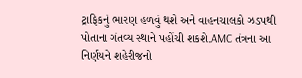ટ્રાફિકનું ભારણ હળવું થશે અને વાહનચાલકો ઝડપથી પોતાના ગંતવ્ય સ્થાને પહોંચી શકશે.AMC તંત્રના આ નિર્ણયને શહેરીજનો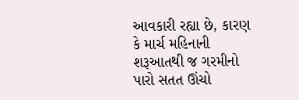આવકારી રહ્યા છે, કારણ કે માર્ચ મહિનાની શરૂઆતથી જ ગરમીનો પારો સતત ઊંચો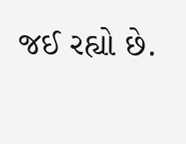જઈ રહ્યો છે.